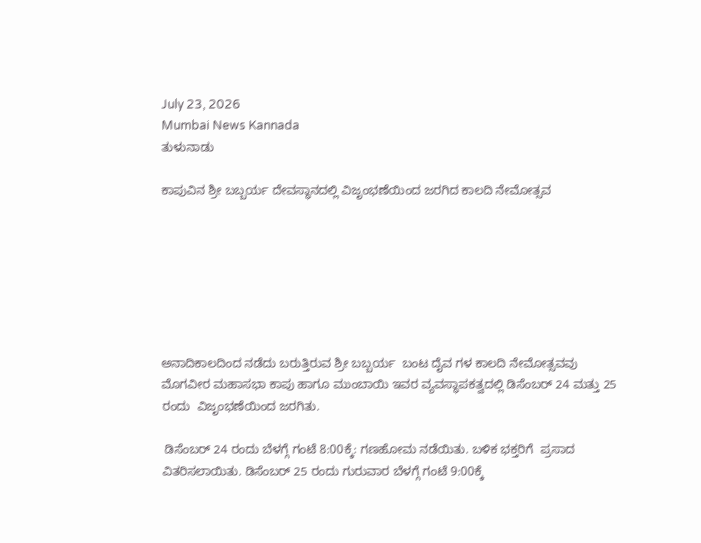July 23, 2026
Mumbai News Kannada
ತುಳುನಾಡು

ಕಾಪುವಿನ ಶ್ರೀ ಬಬ್ಬರ್ಯ ದೇವಸ್ಥಾನದಲ್ಲಿ ವಿಜೃಂಭಣೆಯಿಂದ ಜರಗಿದ ಕಾಲದಿ ನೇಮೋತ್ಸವ







ಅನಾದಿಕಾಲದಿಂದ ನಡೆದು ಬರುತ್ತಿರುವ ಶ್ರೀ ಬಬ್ಬರ್ಯ  ಬಂಟ ದೈವ ಗಳ ಕಾಲದಿ ನೇಮೋತ್ಸವವು ಮೊಗವೀರ ಮಹಾಸಭಾ ಕಾಪು ಹಾಗೂ ಮುಂಬಾಯಿ ಇವರ ವ್ಯವಸ್ಥಾಪಕತ್ವದಲ್ಲಿ ಡಿಸೆಂಬರ್ 24 ಮತ್ತು 25 ರಂದು  ವಿಜೃಂಭಣೆಯಿಂದ ಜರಗಿತು.

 ಡಿಸೆಂಬರ್ 24 ರಂದು ಬೆಳಗ್ಗೆ ಗಂಟೆ 8:00ಕ್ಕೆ: ಗಣಹೋಮ ನಡೆಯಿತು. ಬಳಿಕ ಭಕ್ತರಿಗೆ  ಪ್ರಸಾದ ವಿತರಿಸಲಾಯಿತು. ಡಿಸೆಂಬರ್ 25 ರಂದು ಗುರುವಾರ ಬೆಳಗ್ಗೆ ಗಂಟೆ 9:00ಕ್ಕೆ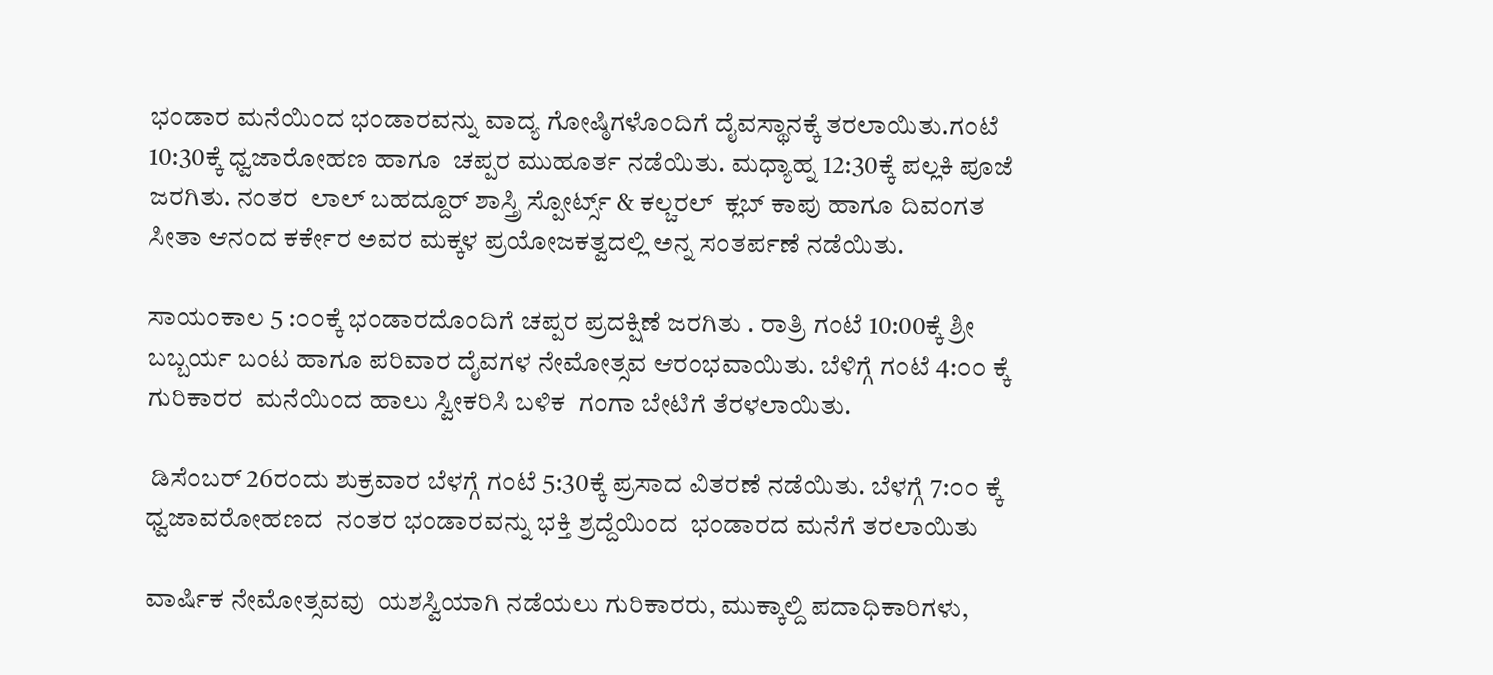ಭಂಡಾರ ಮನೆಯಿಂದ ಭಂಡಾರವನ್ನು ವಾದ್ಯ ಗೋಷ್ಠಿಗಳೊಂದಿಗೆ ದೈವಸ್ಥಾನಕ್ಕೆ ತರಲಾಯಿತು.ಗಂಟೆ 10:30ಕ್ಕೆ ಧ್ವಜಾರೋಹಣ ಹಾಗೂ  ಚಪ್ಪರ ಮುಹೂರ್ತ ನಡೆಯಿತು. ಮಧ್ಯಾಹ್ನ 12:30ಕ್ಕೆ ಪಲ್ಲಕಿ ಪೂಜೆ ಜರಗಿತು. ನಂತರ  ಲಾಲ್ ಬಹದ್ದೂರ್ ಶಾಸ್ತ್ರಿ ಸ್ಪೋರ್ಟ್ಸ್ & ಕಲ್ಚರಲ್  ಕ್ಲಬ್ ಕಾಪು ಹಾಗೂ ದಿವಂಗತ ಸೀತಾ ಆನಂದ ಕರ್ಕೇರ ಅವರ ಮಕ್ಕಳ ಪ್ರಯೋಜಕತ್ವದಲ್ಲಿ ಅನ್ನ ಸಂತರ್ಪಣೆ ನಡೆಯಿತು.

ಸಾಯಂಕಾಲ 5 :೦೦ಕ್ಕೆ ಭಂಡಾರದೊಂದಿಗೆ ಚಪ್ಪರ ಪ್ರದಕ್ಷಿಣೆ ಜರಗಿತು . ರಾತ್ರಿ ಗಂಟೆ 10:00ಕ್ಕೆ ಶ್ರೀ ಬಬ್ಬರ್ಯ ಬಂಟ ಹಾಗೂ ಪರಿವಾರ ದೈವಗಳ ನೇಮೋತ್ಸವ ಆರಂಭವಾಯಿತು. ಬೆಳಿಗ್ಗೆ ಗಂಟೆ 4:೦೦ ಕ್ಕೆ ಗುರಿಕಾರರ  ಮನೆಯಿಂದ ಹಾಲು ಸ್ವೀಕರಿಸಿ ಬಳಿಕ  ಗಂಗಾ ಬೇಟಿಗೆ ತೆರಳಲಾಯಿತು.

 ಡಿಸೆಂಬರ್ 26ರಂದು ಶುಕ್ರವಾರ ಬೆಳಗ್ಗೆ ಗಂಟೆ 5:30ಕ್ಕೆ ಪ್ರಸಾದ ವಿತರಣೆ ನಡೆಯಿತು. ಬೆಳಗ್ಗೆ 7:೦೦ ಕ್ಕೆ ಧ್ವಜಾವರೋಹಣದ  ನಂತರ ಭಂಡಾರವನ್ನು ಭಕ್ತಿ ಶ್ರದ್ದೆಯಿಂದ  ಭಂಡಾರದ ಮನೆಗೆ ತರಲಾಯಿತು

ವಾರ್ಷಿಕ ನೇಮೋತ್ಸವವು  ಯಶಸ್ವಿಯಾಗಿ ನಡೆಯಲು ಗುರಿಕಾರರು, ಮುಕ್ಕಾಲ್ದಿ ಪದಾಧಿಕಾರಿಗಳು,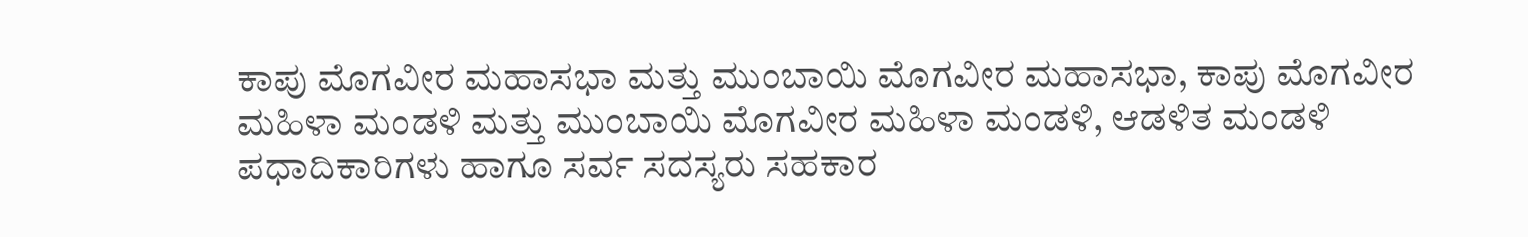ಕಾಪು ಮೊಗವೀರ ಮಹಾಸಭಾ ಮತ್ತು ಮುಂಬಾಯಿ ಮೊಗವೀರ ಮಹಾಸಭಾ, ಕಾಪು ಮೊಗವೀರ ಮಹಿಳಾ ಮಂಡಳಿ ಮತ್ತು ಮುಂಬಾಯಿ ಮೊಗವೀರ ಮಹಿಳಾ ಮಂಡಳಿ, ಆಡಳಿತ ಮಂಡಳಿ ಪಧಾದಿಕಾರಿಗಳು ಹಾಗೂ ಸರ್ವ ಸದಸ್ಯರು ಸಹಕಾರ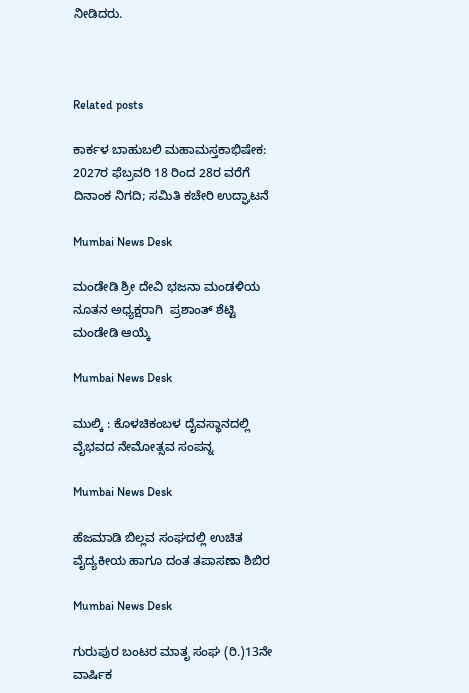ನೀಡಿದರು.



Related posts

ಕಾರ್ಕಳ ಬಾಹುಬಲಿ ಮಹಾಮಸ್ತಕಾಭಿಷೇಕ: 2027ರ ಫೆಬ್ರವರಿ 18 ರಿಂದ 28ರ ವರೆಗೆ ದಿನಾಂಕ ನಿಗದಿ; ಸಮಿತಿ ಕಚೇರಿ ಉದ್ಘಾಟನೆ

Mumbai News Desk

ಮಂಡೇಡಿ ಶ್ರೀ ದೇವಿ ಭಜನಾ ಮಂಡಳಿಯ ನೂತನ ಅಧ್ಯಕ್ಷರಾಗಿ  ಪ್ರಶಾಂತ್ ಶೆಟ್ಟಿ  ಮಂಡೇಡಿ ಆಯ್ಕೆ

Mumbai News Desk

ಮುಲ್ಕಿ : ಕೊಳಚಿಕಂಬಳ ದೈವಸ್ಥಾನದಲ್ಲಿ ವೈಭವದ ನೇಮೋತ್ಸವ ಸಂಪನ್ನ

Mumbai News Desk

ಹೆಜಮಾಡಿ ಬಿಲ್ಲವ ಸಂಘದಲ್ಲಿ ಉಚಿತ ವೈದ್ಯಕೀಯ ಹಾಗೂ ದಂತ ತಪಾಸಣಾ ಶಿಬಿರ

Mumbai News Desk

ಗುರುಪುರ ಬಂಟರ ಮಾತೃ ಸಂಘ (ರಿ.)13ನೇ ವಾರ್ಷಿಕ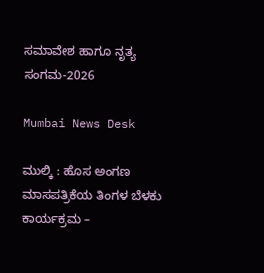ಸಮಾವೇಶ ಹಾಗೂ ನೃತ್ಯ ಸಂಗಮ-2026

Mumbai News Desk

ಮುಲ್ಕಿ : ಹೊಸ ಅಂಗಣ ಮಾಸಪತ್ರಿಕೆಯ ತಿಂಗಳ ಬೆಳಕು ಕಾರ್ಯಕ್ರಮ –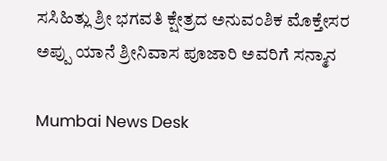ಸಸಿಹಿತ್ಲು ಶ್ರೀ ಭಗವತಿ ಕ್ಷೇತ್ರದ ಅನುವಂಶಿಕ ಮೊಕ್ತೇಸರ ಅಪ್ಪು ಯಾನೆ ಶ್ರೀನಿವಾಸ ಪೂಜಾರಿ ಅವರಿಗೆ ಸನ್ಮಾನ

Mumbai News Desk